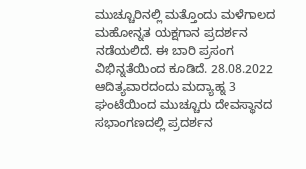ಮುಚ್ಚೂರಿನಲ್ಲಿ ಮತ್ತೊಂದು ಮಳೆಗಾಲದ ಮಹೋನ್ನತ ಯಕ್ಷಗಾನ ಪ್ರದರ್ಶನ ನಡೆಯಲಿದೆ. ಈ ಬಾರಿ ಪ್ರಸಂಗ ವಿಭಿನ್ನತೆಯಿಂದ ಕೂಡಿದೆ. 28.08.2022 ಆದಿತ್ಯವಾರದಂದು ಮದ್ಯಾಹ್ನ 3 ಘಂಟೆಯಿಂದ ಮುಚ್ಚೂರು ದೇವಸ್ಥಾನದ ಸಭಾಂಗಣದಲ್ಲಿ ಪ್ರದರ್ಶನ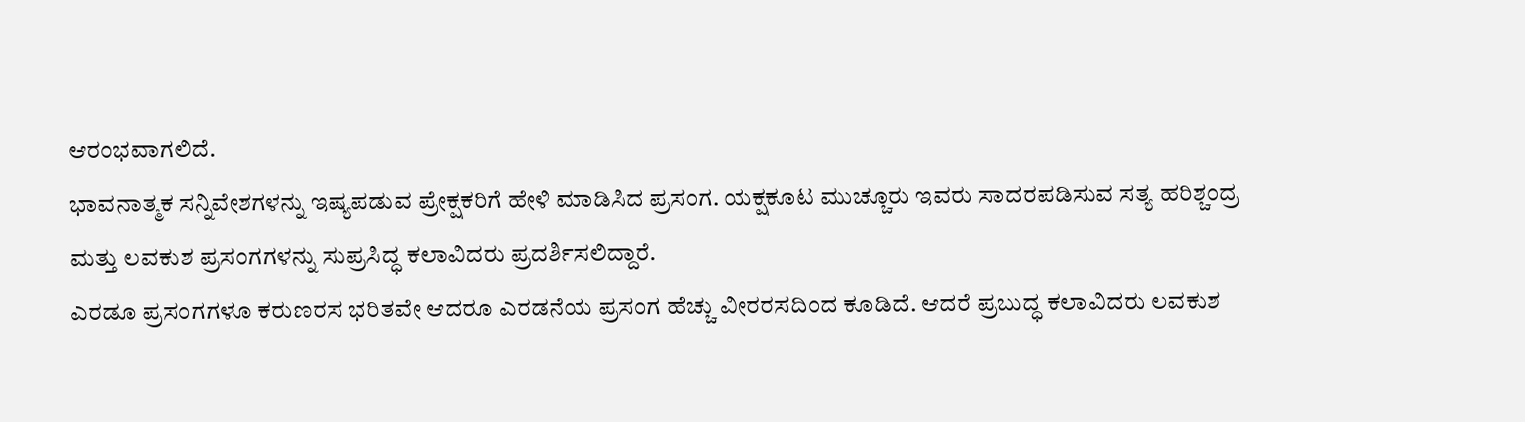ಆರಂಭವಾಗಲಿದೆ.
ಭಾವನಾತ್ಮಕ ಸನ್ನಿವೇಶಗಳನ್ನು ಇಷ್ಯಪಡುವ ಪ್ರೇಕ್ಷಕರಿಗೆ ಹೇಳಿ ಮಾಡಿಸಿದ ಪ್ರಸಂಗ. ಯಕ್ಷಕೂಟ ಮುಚ್ಚೂರು ಇವರು ಸಾದರಪಡಿಸುವ ಸತ್ಯ ಹರಿಶ್ಚಂದ್ರ ಮತ್ತು ಲವಕುಶ ಪ್ರಸಂಗಗಳನ್ನು ಸುಪ್ರಸಿದ್ಧ ಕಲಾವಿದರು ಪ್ರದರ್ಶಿಸಲಿದ್ದಾರೆ.
ಎರಡೂ ಪ್ರಸಂಗಗಳೂ ಕರುಣರಸ ಭರಿತವೇ ಆದರೂ ಎರಡನೆಯ ಪ್ರಸಂಗ ಹೆಚ್ಚು ವೀರರಸದಿಂದ ಕೂಡಿದೆ. ಆದರೆ ಪ್ರಬುದ್ಧ ಕಲಾವಿದರು ಲವಕುಶ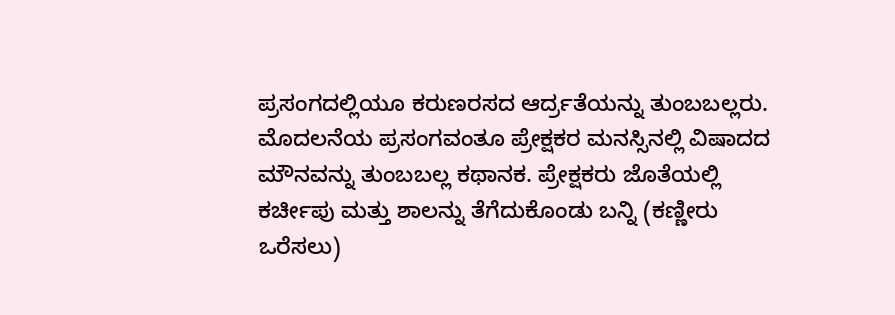ಪ್ರಸಂಗದಲ್ಲಿಯೂ ಕರುಣರಸದ ಆರ್ದ್ರತೆಯನ್ನು ತುಂಬಬಲ್ಲರು.
ಮೊದಲನೆಯ ಪ್ರಸಂಗವಂತೂ ಪ್ರೇಕ್ಷಕರ ಮನಸ್ಸಿನಲ್ಲಿ ವಿಷಾದದ ಮೌನವನ್ನು ತುಂಬಬಲ್ಲ ಕಥಾನಕ. ಪ್ರೇಕ್ಷಕರು ಜೊತೆಯಲ್ಲಿ ಕರ್ಚೀಪು ಮತ್ತು ಶಾಲನ್ನು ತೆಗೆದುಕೊಂಡು ಬನ್ನಿ (ಕಣ್ಣೀರು ಒರೆಸಲು)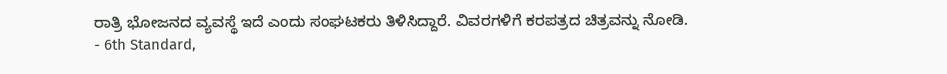ರಾತ್ರಿ ಭೋಜನದ ವ್ಯವಸ್ಥೆ ಇದೆ ಎಂದು ಸಂಘಟಕರು ತಿಳಿಸಿದ್ದಾರೆ. ವಿವರಗಳಿಗೆ ಕರಪತ್ರದ ಚಿತ್ರವನ್ನು ನೋಡಿ.
- 6th Standard,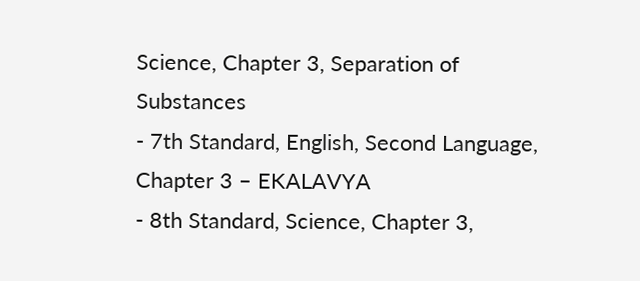Science, Chapter 3, Separation of Substances
- 7th Standard, English, Second Language, Chapter 3 – EKALAVYA
- 8th Standard, Science, Chapter 3,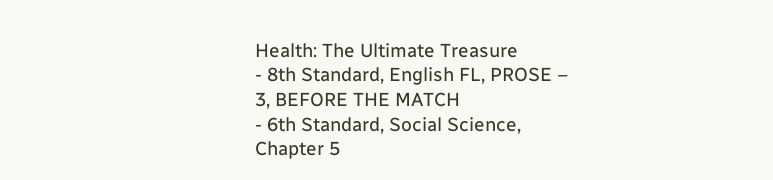Health: The Ultimate Treasure
- 8th Standard, English FL, PROSE – 3, BEFORE THE MATCH
- 6th Standard, Social Science, Chapter 5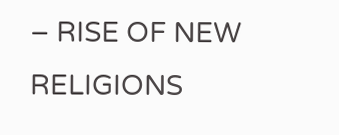– RISE OF NEW RELIGIONS